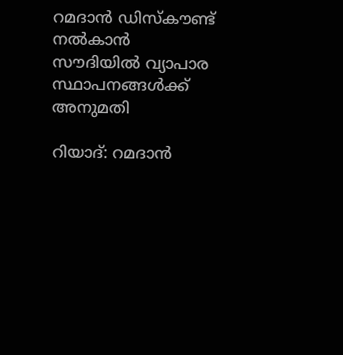റമദാൻ ഡിസ്കൗണ്ട് നൽകാൻ സൗദിയിൽ വ്യാപാര സ്ഥാപനങ്ങൾക്ക് അനുമതി

റിയാദ്: റമദാൻ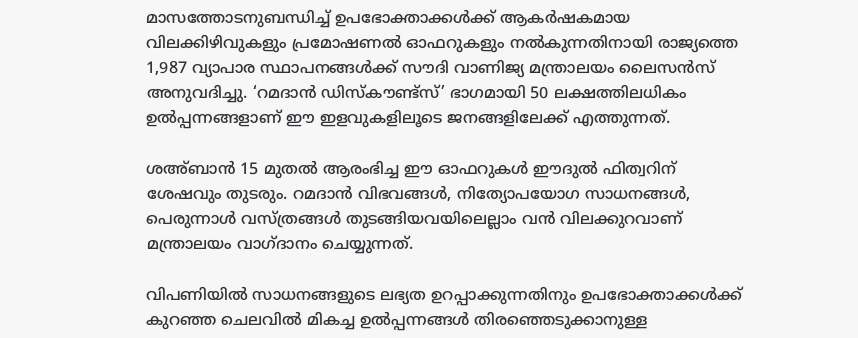മാസത്തോടനുബന്ധിച്ച് ഉപഭോക്താക്കൾക്ക് ആകർഷകമായ വിലക്കിഴിവുകളും പ്രമോഷണൽ ഓഫറുകളും നൽകുന്നതിനായി രാജ്യത്തെ 1,987 വ്യാപാര സ്ഥാപനങ്ങൾക്ക് സൗദി വാണിജ്യ മന്ത്രാലയം ലൈസൻസ് അനുവദിച്ചു. ‘റമദാൻ ഡിസ്‌കൗണ്ട്സ്’ ഭാഗമായി 50 ലക്ഷത്തിലധികം ഉൽപ്പന്നങ്ങളാണ് ഈ ഇളവുകളിലൂടെ ജനങ്ങളിലേക്ക് എത്തുന്നത്.

ശഅ്ബാൻ 15 മുതൽ ആരംഭിച്ച ഈ ഓഫറുകൾ ഈദുൽ ഫിത്വറിന് ശേഷവും തുടരും. റമദാൻ വിഭവങ്ങൾ, നിത്യോപയോഗ സാധനങ്ങൾ, പെരുന്നാൾ വസ്ത്രങ്ങൾ തുടങ്ങിയവയിലെല്ലാം വൻ വിലക്കുറവാണ് മന്ത്രാലയം വാഗ്ദാനം ചെയ്യുന്നത്.

വിപണിയിൽ സാധനങ്ങളുടെ ലഭ്യത ഉറപ്പാക്കുന്നതിനും ഉപഭോക്താക്കൾക്ക് കുറഞ്ഞ ചെലവിൽ മികച്ച ഉൽപ്പന്നങ്ങൾ തിരഞ്ഞെടുക്കാനുള്ള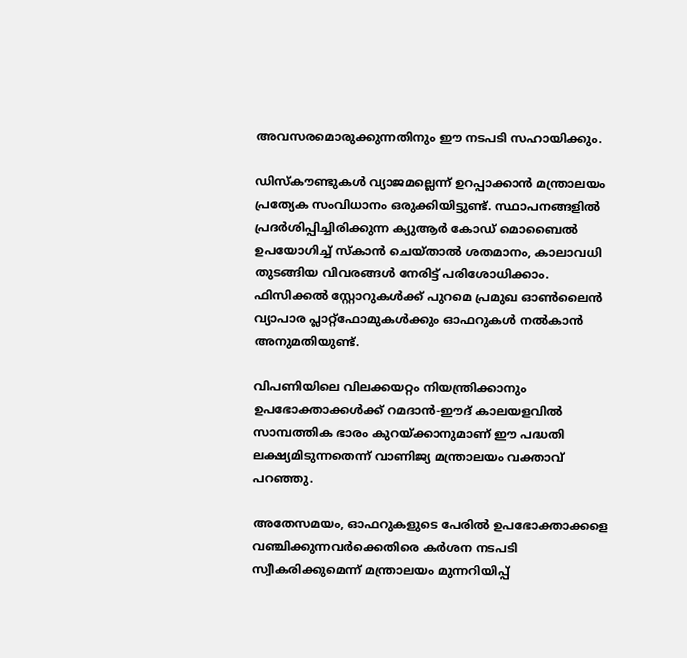അവസരമൊരുക്കുന്നതിനും ഈ നടപടി സഹായിക്കും.

ഡിസ്‌കൗണ്ടുകൾ വ്യാജമല്ലെന്ന് ഉറപ്പാക്കാൻ മന്ത്രാലയം പ്രത്യേക സംവിധാനം ഒരുക്കിയിട്ടുണ്ട്. സ്ഥാപനങ്ങളിൽ പ്രദർശിപ്പിച്ചിരിക്കുന്ന ക്യുആർ കോഡ് മൊബൈൽ ഉപയോഗിച്ച് സ്കാൻ ചെയ്താൽ ശതമാനം, കാലാവധി തുടങ്ങിയ വിവരങ്ങൾ നേരിട്ട് പരിശോധിക്കാം. ഫിസിക്കൽ സ്റ്റോറുകൾക്ക് പുറമെ പ്രമുഖ ഓൺലൈൻ വ്യാപാര പ്ലാറ്റ്‌ഫോമുകൾക്കും ഓഫറുകൾ നൽകാൻ അനുമതിയുണ്ട്.

വിപണിയിലെ വിലക്കയറ്റം നിയന്ത്രിക്കാനും ഉപഭോക്താക്കൾക്ക് റമദാൻ-ഈദ് കാലയളവിൽ സാമ്പത്തിക ഭാരം കുറയ്ക്കാനുമാണ് ഈ പദ്ധതി ലക്ഷ്യമിടുന്നതെന്ന് വാണിജ്യ മന്ത്രാലയം വക്താവ് പറഞ്ഞു.

അതേസമയം, ഓഫറുകളുടെ പേരിൽ ഉപഭോക്താക്കളെ വഞ്ചിക്കുന്നവർക്കെതിരെ കർശന നടപടി സ്വീകരിക്കുമെന്ന് മന്ത്രാലയം മുന്നറിയിപ്പ്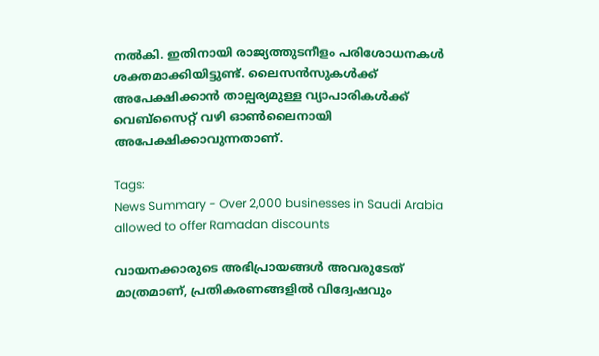നൽകി. ഇതിനായി രാജ്യത്തുടനീളം പരിശോധനകൾ ശക്തമാക്കിയിട്ടുണ്ട്. ലൈസൻസുകൾക്ക് അപേക്ഷിക്കാൻ താല്പര്യമുള്ള വ്യാപാരികൾക്ക് വെബ്‌സൈറ്റ് വഴി ഓൺലൈനായി അപേക്ഷിക്കാവുന്നതാണ്.

Tags:
News Summary - Over 2,000 businesses in Saudi Arabia allowed to offer Ramadan discounts

വായനക്കാരുടെ അഭിപ്രായങ്ങള്‍ അവരുടേത് മാത്രമാണ്, പ്രതികരണങ്ങളിൽ വിദ്വേഷവും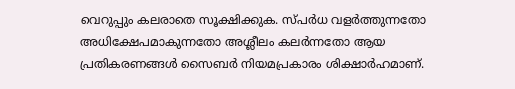വെറുപ്പും കലരാതെ സൂക്ഷിക്കുക. സ്പർധ വളർത്തുന്നതോ അധിക്ഷേപമാകുന്നതോ അശ്ലീലം കലർന്നതോ ആയ പ്രതികരണങ്ങൾ സൈബർ നിയമപ്രകാരം ശിക്ഷാർഹമാണ്.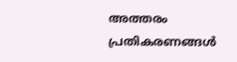അത്തരം പ്രതികരണങ്ങൾ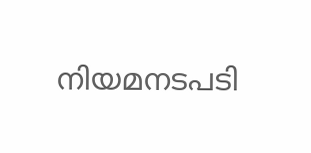നിയമനടപടി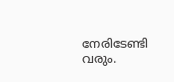നേരിടേണ്ടി വരും.